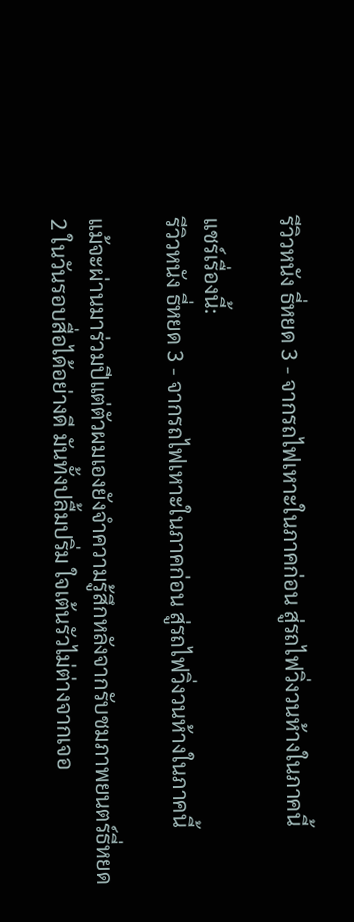รีวิวหนัง ธี่หยด 3 - จากรถไฟเหาะในภาคก่อน สู่รถไฟวิ่งวนห้างในภาคนี้

แชร์เรื่องนี้:
รีวิวหนัง ธี่หยด 3 - จากรถไฟเหาะในภาคก่อน สู่รถไฟวิ่งวนห้างในภาคนี้

แม้จะผ่านมาร่วมปีแต่ตัวผมเองยังจำความรู้สึกหลังจากรับชมภาพยนตร์ธี่หยด 2 ในวันรอบสื่อได้อย่างดี มันทั้งปลื้มปริ่ม ใจเต้นรัวไม่ต่างจากเจอ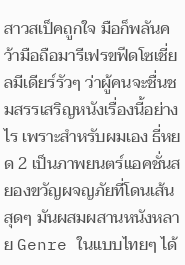สาวสเป็คถูกใจ มือก็พลันคว้ามือถือมารีเฟรขฟีดโซเชี่ยลมีเดียร์รัวๆ ว่าผู้คนจะชื่นชมสรรเสริญหนังเรื่องนี้อย่างไร เพราะสำหรับผมเอง ธี่หยด 2 เป็นภาพยนตร์แอคชั่นสยองขวัญผจญภัยที่โดนเส้นสุดๆ มันผสมผสานหนังหลาย Genre ในแบบไทยๆ ได้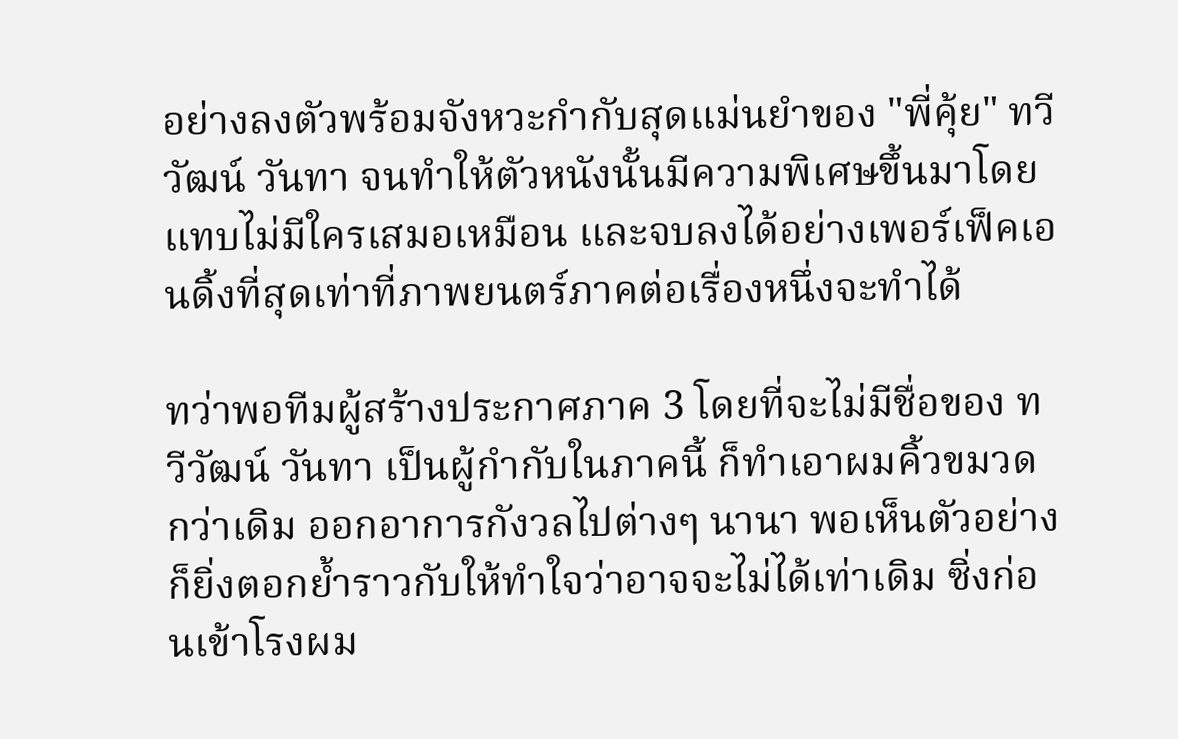อย่างลงตัวพร้อมจังหวะกำกับสุดแม่นยำของ "พี่คุ้ย" ทวีวัฒน์ วันทา จนทำให้ตัวหนังนั้นมีความพิเศษขึ้นมาโดยแทบไม่มีใครเสมอเหมือน และจบลงได้อย่างเพอร์เฟ็คเอนดิ้งที่สุดเท่าที่ภาพยนตร์ภาคต่อเรื่องหนึ่งจะทำได้

ทว่าพอทีมผู้สร้างประกาศภาค 3 โดยที่จะไม่มีชื่อของ ทวีวัฒน์ วันทา เป็นผู้กำกับในภาคนี้ ก็ทำเอาผมคิ้วขมวดกว่าเดิม ออกอาการกังวลไปต่างๆ นานา พอเห็นตัวอย่างก็ยิ่งตอกย้ำราวกับให้ทำใจว่าอาจจะไม่ได้เท่าเดิม ซิ่งก่อนเข้าโรงผม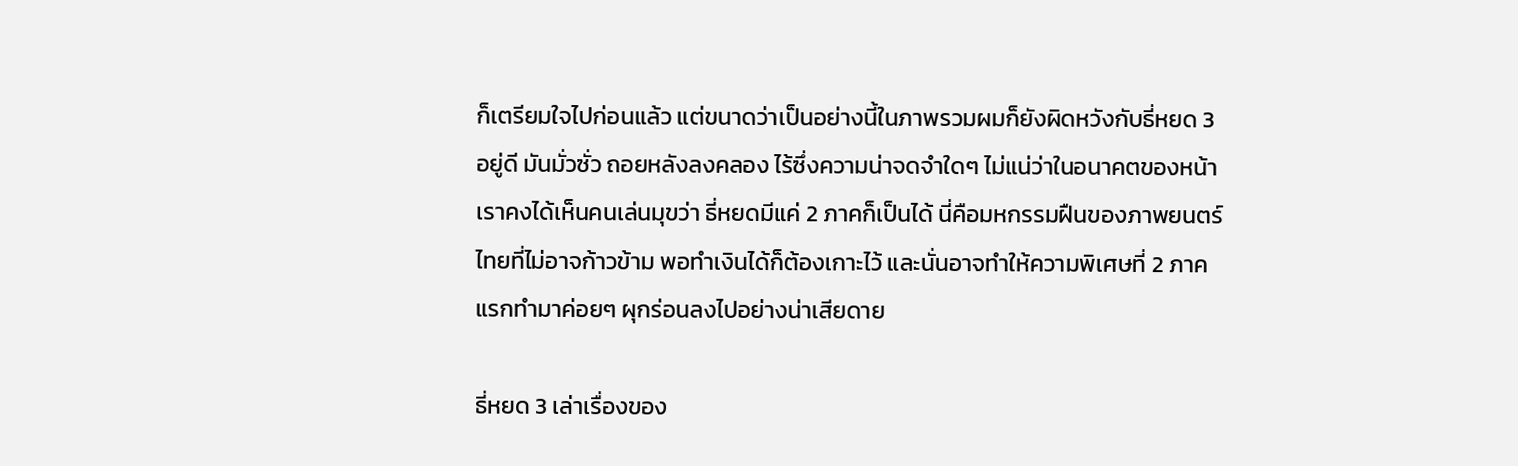ก็เตรียมใจไปก่อนแล้ว แต่ขนาดว่าเป็นอย่างนี้ในภาพรวมผมก็ยังผิดหวังกับธี่หยด 3 อยู่ดี มันมั่วซั่ว ถอยหลังลงคลอง ไร้ซึ่งความน่าจดจำใดๆ ไม่แน่ว่าในอนาคตของหน้าเราคงได้เห็นคนเล่นมุขว่า ธี่หยดมีแค่ 2 ภาคก็เป็นได้ นี่คือมหกรรมฝืนของภาพยนตร์ไทยที่ไม่อาจก้าวข้าม พอทำเงินได้ก็ต้องเกาะไว้ และนั่นอาจทำให้ความพิเศษที่ 2 ภาคแรกทำมาค่อยๆ ผุกร่อนลงไปอย่างน่าเสียดาย

ธี่หยด 3 เล่าเรื่องของ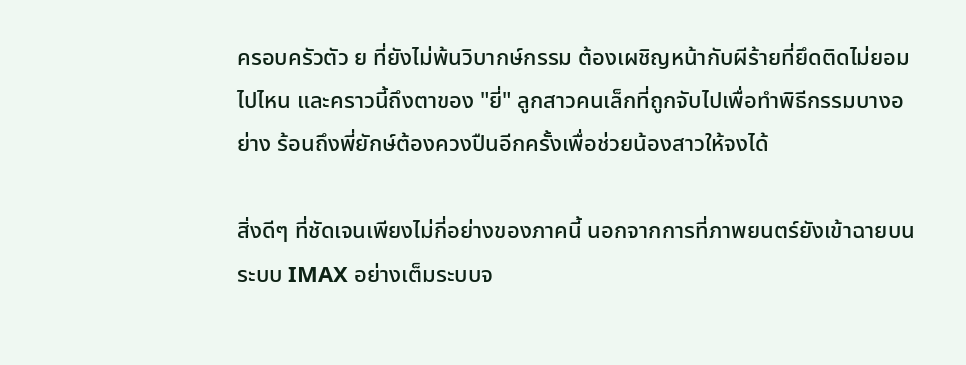ครอบครัวตัว ย ที่ยังไม่พ้นวิบากษ์กรรม ต้องเผชิญหน้ากับผีร้ายที่ยึดติดไม่ยอมไปไหน และคราวนี้ถึงตาของ "ยี่" ลูกสาวคนเล็กที่ถูกจับไปเพื่อทำพิธีกรรมบางอย่าง ร้อนถึงพี่ยักษ์ต้องควงปืนอีกครั้งเพื่อช่วยน้องสาวให้จงได้

สิ่งดีๆ ที่ชัดเจนเพียงไม่กี่อย่างของภาคนี้ นอกจากการที่ภาพยนตร์ยังเข้าฉายบนระบบ IMAX อย่างเต็มระบบจ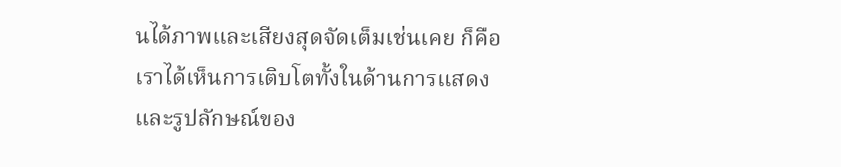นได้ภาพและเสียงสุดจัดเต็มเช่นเคย ก็คือเราได้เห็นการเติบโตทั้งในด้านการแสดงและรูปลักษณ์ของ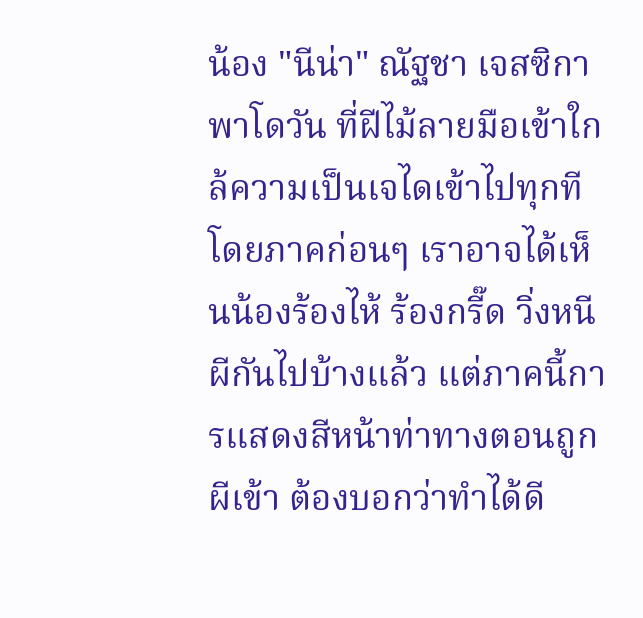น้อง "นีน่า" ณัฐชา เจสซิกา พาโดวัน ที่ฝีไม้ลายมือเข้าใกล้ความเป็นเจไดเข้าไปทุกที โดยภาคก่อนๆ เราอาจได้เห็นน้องร้องไห้ ร้องกรี๊ด วิ่งหนีผีกันไปบ้างแล้ว แต่ภาคนี้การแสดงสีหน้าท่าทางตอนถูกผีเข้า ต้องบอกว่าทำได้ดี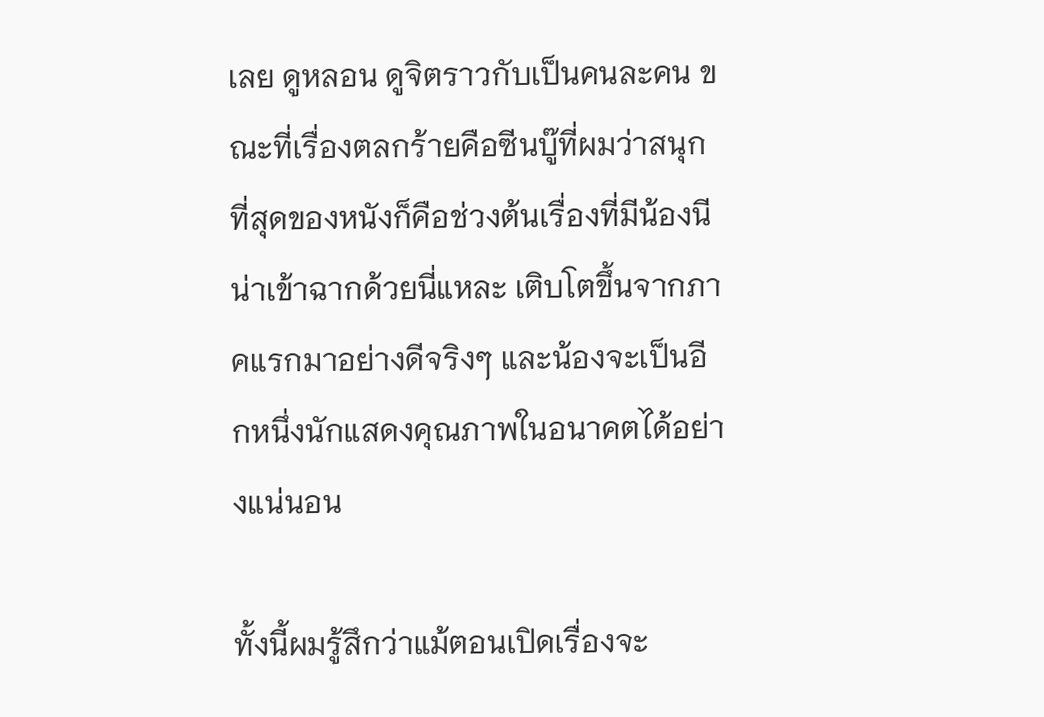เลย ดูหลอน ดูจิตราวกับเป็นคนละคน ขณะที่เรื่องตลกร้ายคือซีนบู๊ที่ผมว่าสนุกที่สุดของหนังก็คือช่วงต้นเรื่องที่มีน้องนีน่าเข้าฉากด้วยนี่แหละ เติบโตขึ้นจากภาคแรกมาอย่างดีจริงๆ และน้องจะเป็นอีกหนึ่งนักแสดงคุณภาพในอนาคตได้อย่างแน่นอน

ทั้งนี้ผมรู้สึกว่าแม้ตอนเปิดเรื่องจะ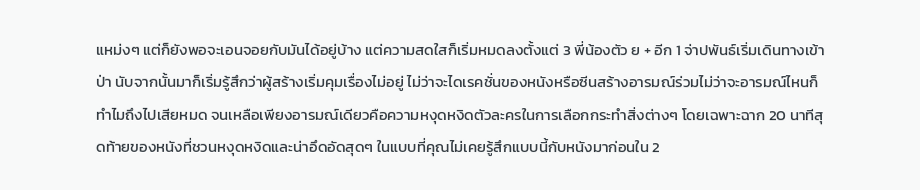แหม่งๆ แต่ก็ยังพอจะเอนจอยกับมันได้อยู่บ้าง แต่ความสดใสก็เริ่มหมดลงตั้งแต่ 3 พี่น้องตัว ย + อีก 1 จ่าปพันธ์เริ่มเดินทางเข้าป่า นับจากนั้นมาก็เริ่มรู้สึกว่าผู้สร้างเริ่มคุมเรื่องไม่อยู่ ไม่ว่าจะไดเรคชั่นของหนังหรือซีนสร้างอารมณ์ร่วมไม่ว่าจะอารมณ์ไหนก็ทำไมถึงไปเสียหมด จนเหลือเพียงอารมณ์เดียวคือความหงุดหงิดตัวละครในการเลือกกระทำสิ่งต่างๆ โดยเฉพาะฉาก 20 นาทีสุดท้ายของหนังที่ชวนหงุดหงิดและน่าอึดอัดสุดๆ ในแบบที่คุณไม่เคยรู้สึกแบบนี้กับหนังมาก่อนใน 2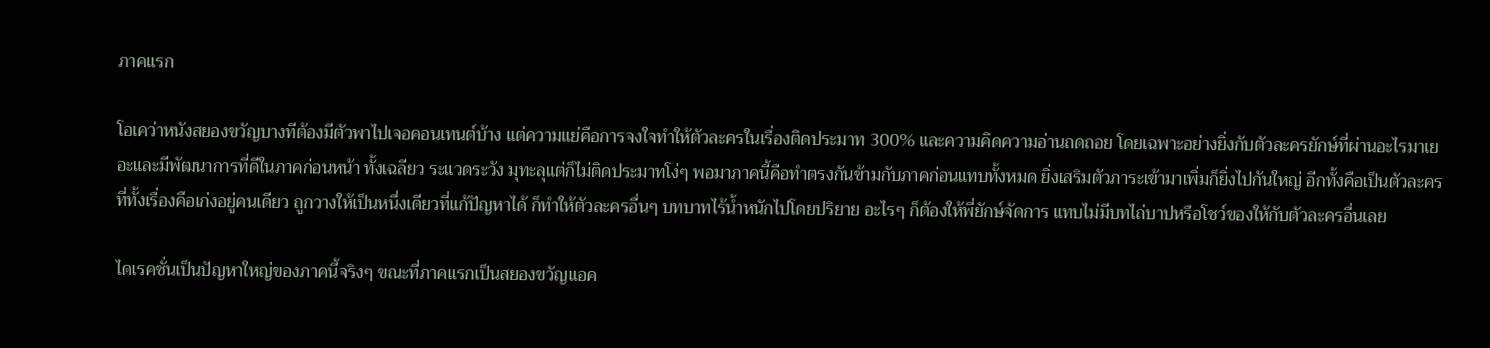ภาคแรก

โอเคว่าหนังสยองขวัญบางทีต้องมีตัวพาไปเจอคอนเทนต์บ้าง แต่ความแย่คือการจงใจทำให้ตัวละครในเรื่องติดประมาท 300% และความคิดความอ่านถดถอย โดยเฉพาะอย่างยิ่งกับตัวละครยักษ์ที่ผ่านอะไรมาเยอะและมีพัฒนาการที่ดีในภาคก่อนหน้า ทั้งเฉลียว ระแวดระวัง มุทะลุแต่ก็ไม่ติดประมาทโง่ๆ พอมาภาคนี้คือทำตรงกันข้ามกับภาคก่อนแทบทั้งหมด ยิ่งเสริมตัวภาระเข้ามาเพิ่มก็ยิ่งไปกันใหญ่ อีกทั้งคือเป็นตัวละครที่ทั้งเรื่องคือเก่งอยู่คนเดียว ถูกวางให้เป็นหนึ่งเดียวที่แก้ปัญหาได้ ก็ทำให้ตัวละครอื่นๆ บทบาทไร้น้ำหนักไปโดยปริยาย อะไรๆ ก็ต้องให้พี่ยักษ์จัดการ แทบไม่มีบทไถ่บาปหรือโชว์ของให้กับตัวละครอื่นเลย

ไดเรคชั่นเป็นปัญหาใหญ่ของภาคนี้จริงๆ ขณะที่ภาคแรกเป็นสยองขวัญแอค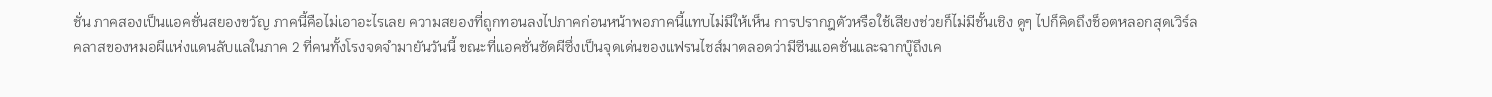ชั่น ภาคสองเป็นแอคชั่นสยองขวัญ ภาคนี้คือไม่เอาอะไรเลย ความสยองที่ถูกทอนลงไปภาคก่อนหน้าพอภาคนี้แทบไม่มีให้เห็น การปรากฎตัวหรือใช้เสียงช่วยก็ไม่มีชั้นเชิง ดูๆ ไปก็คิดถึงช็อตหลอกสุดเวิร์ลคลาสของหมอผีแห่งแดนลับแลในภาค 2 ที่คนทั้งโรงจดจำมายันวันนี้ ขณะที่แอคชั่นซัดผีซึ่งเป็นจุดเด่นของแฟรนไชส์มาตลอดว่ามีซีนแอคชั่นและฉากบู๊ถึงเค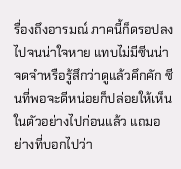รื่องถึงอารมณ์ ภาคนี้ก็ดรอปลงไปจนน่าใจหาย แทบไม่มีซีนน่าจดจำหรือรู้สึกว่าดูแล้วคึกคัก ซีนที่พอจะดีหน่อยก็ปล่อยให้เห็นในตัวอย่างไปก่อนแล้ว แถมอย่างที่บอกไปว่า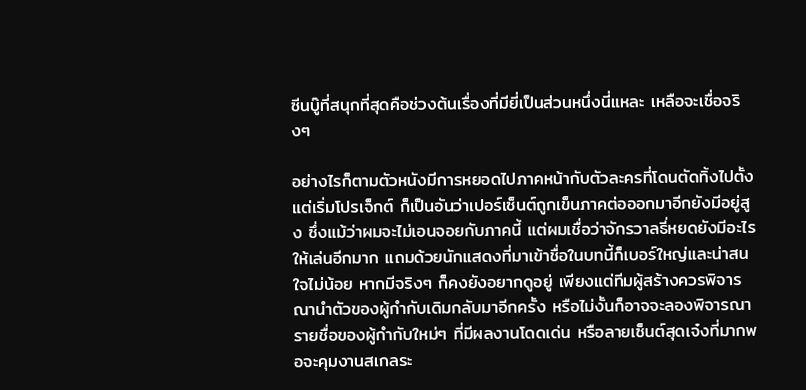ซีนบู๊ที่สนุกที่สุดคือช่วงต้นเรื่องที่มียี่เป็นส่วนหนึ่งนี่แหละ เหลือจะเชื่อจริงๆ

อย่างไรก็ตามตัวหนังมีการหยอดไปภาคหน้ากับตัวละครที่โดนตัดทิ้งไปตั้งแต่เริ่มโปรเจ็กต์ ก็เป็นอันว่าเปอร์เซ็นต์ถูกเข็นภาคต่อออกมาอีกยังมีอยู่สูง ซึ่งแม้ว่าผมจะไม่เอนจอยกับภาคนี้ แต่ผมเชื่อว่าจักรวาลธี่หยดยังมีอะไรให้เล่นอีกมาก แถมด้วยนักแสดงที่มาเข้าชื่อในบทนี้ก็เบอร์ใหญ่และน่าสนใจไม่น้อย หากมีจริงๆ ก็คงยังอยากดูอยู่ เพียงแต่ทีมผู้สร้างควรพิจารณานำตัวของผู้กำกับเดิมกลับมาอีกครั้ง หรือไม่งั้นก็อาจจะลองพิจารณารายชื่อของผู้กำกับใหม่ๆ ที่มีผลงานโดดเด่น หรือลายเซ็นต์สุดเจ๋งที่มากพอจะคุมงานสเกลระ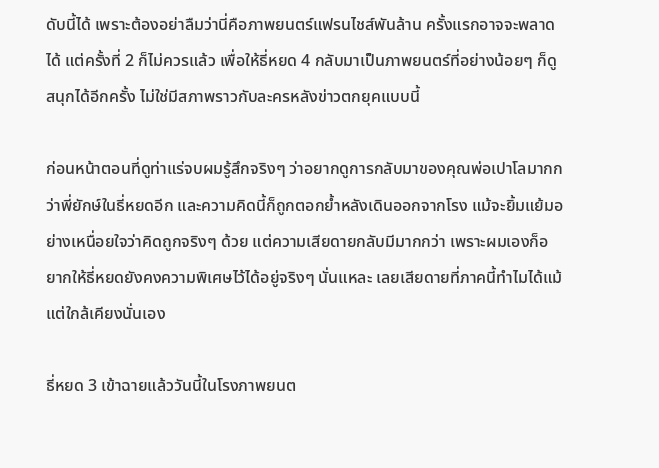ดับนี้ได้ เพราะต้องอย่าลืมว่านี่คือภาพยนตร์แฟรนไชส์พันล้าน ครั้งแรกอาจจะพลาดได้ แต่ครั้งที่ 2 ก็ไม่ควรแล้ว เพื่อให้ธี่หยด 4 กลับมาเป็นภาพยนตร์ที่อย่างน้อยๆ ก็ดูสนุกได้อีกครั้ง ไม่ใช่มีสภาพราวกับละครหลังข่าวตกยุคแบบนี้

ก่อนหน้าตอนที่ดูท่าแร่จบผมรู้สึกจริงๆ ว่าอยากดูการกลับมาของคุณพ่อเปาโลมากกว่าพี่ยักษ์ในธี่หยดอีก และความคิดนี้ก็ถูกตอกย้ำหลังเดินออกจากโรง แม้จะยิ้มแย้มอย่างเหนื่อยใจว่าคิดถูกจริงๆ ด้วย แต่ความเสียดายกลับมีมากกว่า เพราะผมเองก็อยากให้ธี่หยดยังคงความพิเศษไว้ได้อยู่จริงๆ นั่นแหละ เลยเสียดายที่ภาคนี้ทำไมได้แม้แต่ใกล้เคียงนั่นเอง

ธี่หยด 3 เข้าฉายแล้ววันนี้ในโรงภาพยนต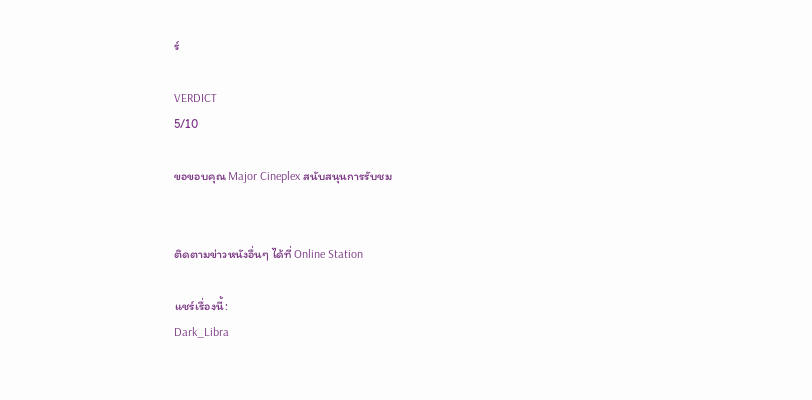ร์

VERDICT
5/10

ขอขอบคุณ Major Cineplex สนับสนุนการรับชม


ติดตามข่าวหนังอื่นๆ ได้ที่ Online Station

แชร์เรื่องนี้:
Dark_Libra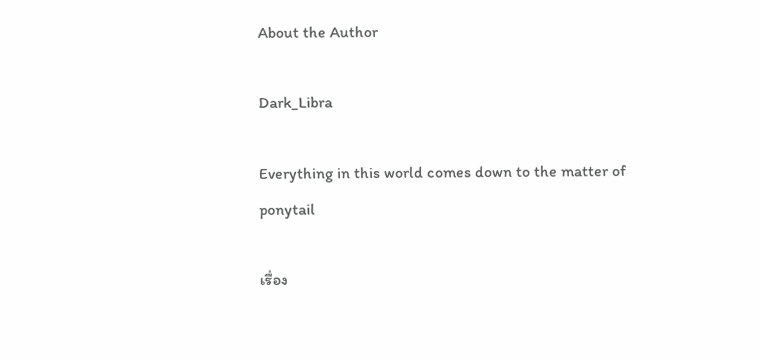About the Author

Dark_Libra

Everything in this world comes down to the matter of ponytail

เรื่อง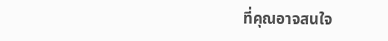ที่คุณอาจสนใจ